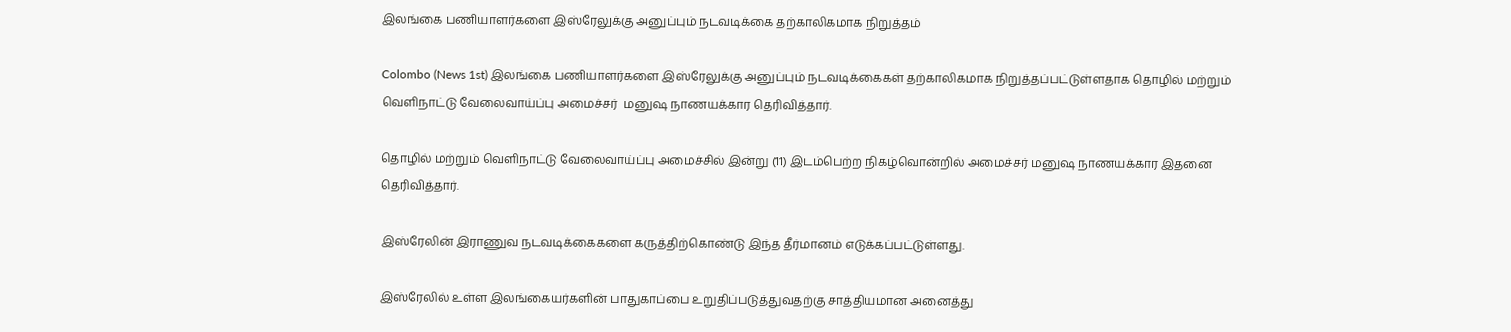இலங்கை பணியாளர்களை இஸ்ரேலுக்கு அனுப்பும் நடவடிக்கை தற்காலிகமாக நிறுத்தம்

Colombo (News 1st) இலங்கை பணியாளர்களை இஸ்ரேலுக்கு அனுப்பும் நடவடிக்கைகள் தற்காலிகமாக நிறுத்தப்பட்டுள்ளதாக தொழில் மற்றும் வெளிநாட்டு வேலைவாய்ப்பு அமைச்சர்  மனுஷ நாணயக்கார தெரிவித்தார்.

தொழில் மற்றும் வெளிநாட்டு வேலைவாய்ப்பு அமைச்சில் இன்று (11) இடம்பெற்ற நிகழ்வொன்றில் அமைச்சர் மனுஷ நாணயக்கார இதனை தெரிவித்தார்.

இஸ்ரேலின் இராணுவ நடவடிக்கைகளை கருத்திற்கொண்டு இந்த தீர்மானம் எடுக்கப்பட்டுள்ளது.

இஸ்ரேலில் உள்ள இலங்கையர்களின் பாதுகாப்பை உறுதிப்படுத்துவதற்கு சாத்தியமான அனைத்து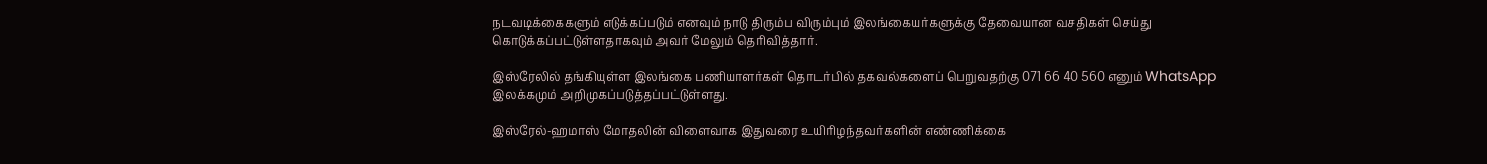நடவடிக்கைகளும் எடுக்கப்படும் எனவும் நாடு திரும்ப விரும்பும் இலங்கையர்களுக்கு தேவையான வசதிகள் செய்து கொடுக்கப்பட்டுள்ளதாகவும் அவர் மேலும் தெரிவித்தார்.

இஸ்ரேலில் தங்கியுள்ள இலங்கை பணியாளர்கள் தொடர்பில் தகவல்களைப் பெறுவதற்கு 071 66 40 560 எனும் WhatsApp இலக்கமும் அறிமுகப்படுத்தப்பட்டுள்ளது.

இஸ்ரேல்-ஹமாஸ் மோதலின் விளைவாக இதுவரை உயிரிழந்தவர்களின் எண்ணிக்கை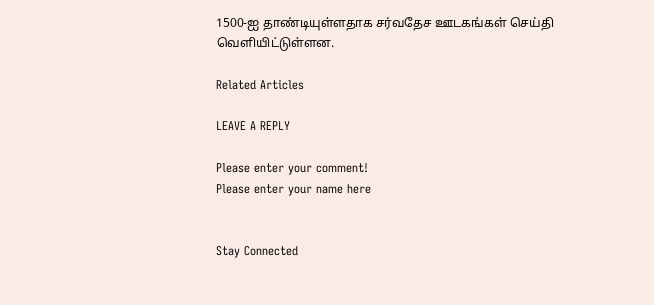1500-ஐ தாண்டியுள்ளதாக சர்வதேச ஊடகங்கள் செய்தி வெளியிட்டுள்ளன.

Related Articles

LEAVE A REPLY

Please enter your comment!
Please enter your name here


Stay Connected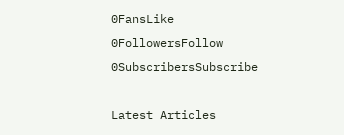0FansLike
0FollowersFollow
0SubscribersSubscribe

Latest Articles